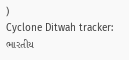)
Cyclone Ditwah tracker: ભારતીય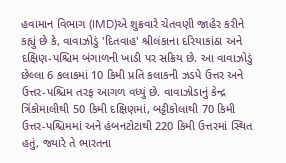હવામાન વિભાગ (IMD)એ શુક્રવારે ચેતવણી જાહેર કરીને કહ્યું છે કે, વાવાઝોડું 'દિતવાહ' શ્રીલંકાના દરિયાકાંઠા અને દક્ષિણ-પશ્ચિમ બંગાળની ખાડી પર સક્રિય છે. આ વાવાઝોડું છેલ્લા 6 કલાકમાં 10 કિમી પ્રતિ કલાકની ઝડપે ઉત્તર અને ઉત્તર-પશ્ચિમ તરફ આગળ વધ્યું છે. વાવાઝોડાનું કેન્દ્ર ત્રિંકોમાલીથી 50 કિમી દક્ષિણમાં, બટ્ટીકોલાથી 70 કિમી ઉત્તર-પશ્ચિમમાં અને હંબનટોટાથી 220 કિમી ઉત્તરમાં સ્થિત હતું, જ્યારે તે ભારતના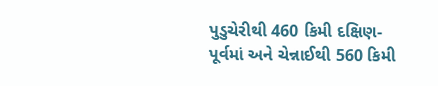પુડુચેરીથી 460 કિમી દક્ષિણ-પૂર્વમાં અને ચેન્નાઈથી 560 કિમી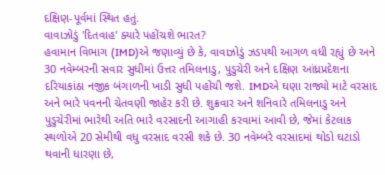દક્ષિણ-પૂર્વમાં સ્થિત હતું.
વાવાઝોડું 'દિતવાહ' ક્યારે પહોંચશે ભારત?
હવામાન વિભાગ (IMD)એ જણાવ્યું છે કે, વાવાઝોડું ઝડપથી આગળ વધી રહ્યું છે અને 30 નવેમ્બરની સવાર સુધીમાં ઉત્તર તમિલનાડુ, પુડુચેરી અને દક્ષિણ આંધ્રપ્રદેશના દરિયાકાંઠા નજીક બંગાળની ખાડી સુધી પહોંચી જશે. IMDએ ઘણા રાજ્યો માટે વરસાદ અને ભારે પવનની ચેતવણી જાહેર કરી છે. શુક્રવાર અને શનિવારે તમિલનાડુ અને પુડુચેરીમાં ભારેથી અતિ ભારે વરસાદની આગાહી કરવામાં આવી છે, જેમાં કેટલાક સ્થળોએ 20 સેમીથી વધુ વરસાદ વરસી શકે છે. 30 નવેમ્બરે વરસાદમાં થોડો ઘટાડો થવાની ધારણા છે,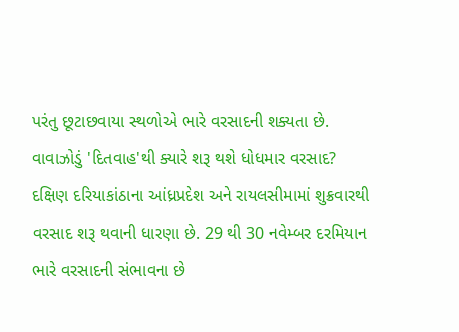પરંતુ છૂટાછવાયા સ્થળોએ ભારે વરસાદની શક્યતા છે.
વાવાઝોડું 'દિતવાહ'થી ક્યારે શરૂ થશે ધોધમાર વરસાદ?
દક્ષિણ દરિયાકાંઠાના આંધ્રપ્રદેશ અને રાયલસીમામાં શુક્રવારથી વરસાદ શરૂ થવાની ધારણા છે. 29 થી 30 નવેમ્બર દરમિયાન ભારે વરસાદની સંભાવના છે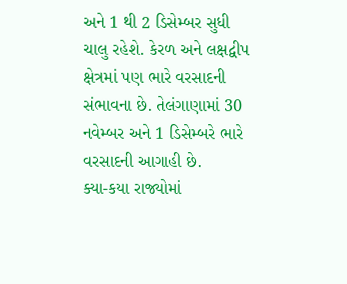અને 1 થી 2 ડિસેમ્બર સુધી ચાલુ રહેશે. કેરળ અને લક્ષદ્વીપ ક્ષેત્રમાં પણ ભારે વરસાદની સંભાવના છે. તેલંગાણામાં 30 નવેમ્બર અને 1 ડિસેમ્બરે ભારે વરસાદની આગાહી છે.
ક્યા-કયા રાજ્યોમાં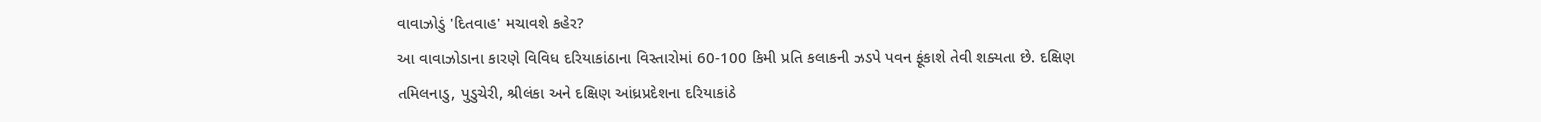વાવાઝોડું 'દિતવાહ' મચાવશે કહેર?
આ વાવાઝોડાના કારણે વિવિધ દરિયાકાંઠાના વિસ્તારોમાં 60-100 કિમી પ્રતિ કલાકની ઝડપે પવન ફૂંકાશે તેવી શક્યતા છે. દક્ષિણ તમિલનાડુ, પુડુચેરી, શ્રીલંકા અને દક્ષિણ આંધ્રપ્રદેશના દરિયાકાંઠે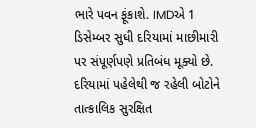ભારે પવન ફૂંકાશે. IMDએ 1 ડિસેમ્બર સુધી દરિયામાં માછીમારી પર સંપૂર્ણપણે પ્રતિબંધ મૂક્યો છે. દરિયામાં પહેલેથી જ રહેલી બોટોને તાત્કાલિક સુરક્ષિત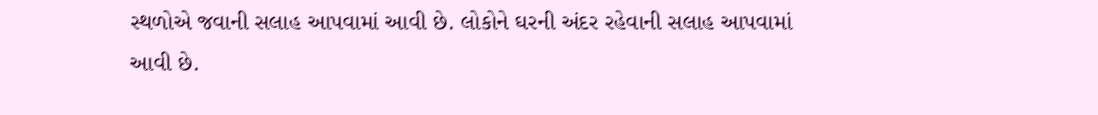સ્થળોએ જવાની સલાહ આપવામાં આવી છે. લોકોને ઘરની અંદર રહેવાની સલાહ આપવામાં આવી છે.